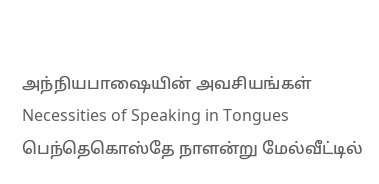அந்நியபாஷையின் அவசியங்கள்
Necessities of Speaking in Tongues
பெந்தெகொஸ்தே நாளன்று மேல்வீட்டில்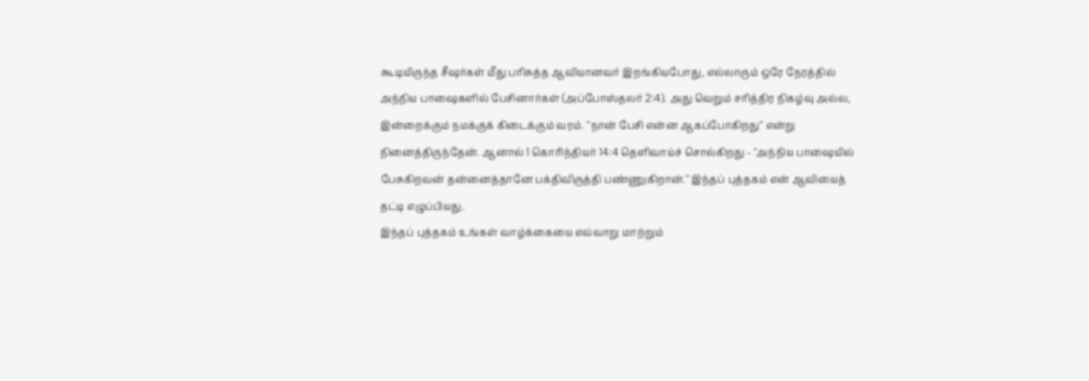கூடியிருந்த சீஷர்கள் மீது பரிசுத்த ஆவியானவர் இறங்கியபோது, எல்லாரும் ஒரே நேரத்தில் அந்நிய பாஷைகளில் பேசினார்கள் (அப்போஸ்தலர் 2:4). அது வெறும் சரித்திர நிகழ்வு அல்ல, இன்றைக்கும் நமக்குக் கிடைக்கும் வரம். "நான் பேசி என்ன ஆகப்போகிறது" என்று நினைத்திருந்தேன். ஆனால் 1 கொரிந்தியர் 14:4 தெளிவாய்ச் சொல்கிறது - "அந்நிய பாஷையில் பேசுகிறவன் தன்னைத்தானே பக்திவிருத்தி பண்ணுகிறான்." இந்தப் புத்தகம் என் ஆவியைத் தட்டி எழுப்பியது.
இந்தப் புத்தகம் உங்கள் வாழ்க்கையை எவ்வாறு மாற்றும்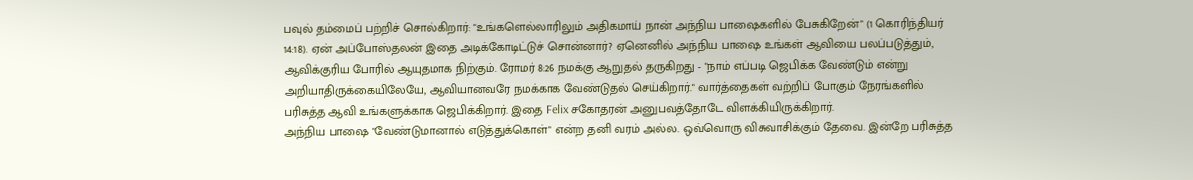பவுல் தம்மைப் பற்றிச் சொல்கிறார்: "உங்களெல்லாரிலும் அதிகமாய் நான் அந்நிய பாஷைகளில் பேசுகிறேன்" (1 கொரிந்தியர் 14:18). ஏன் அப்போஸ்தலன் இதை அடிக்கோடிட்டுச் சொன்னார்? ஏனெனில் அந்நிய பாஷை உங்கள் ஆவியை பலப்படுத்தும், ஆவிக்குரிய போரில் ஆயுதமாக நிற்கும். ரோமர் 8:26 நமக்கு ஆறுதல் தருகிறது - "நாம் எப்படி ஜெபிக்க வேண்டும் என்று அறியாதிருக்கையிலேயே, ஆவியானவரே நமக்காக வேண்டுதல் செய்கிறார்." வார்த்தைகள் வற்றிப் போகும் நேரங்களில் பரிசுத்த ஆவி உங்களுக்காக ஜெபிக்கிறார். இதை Felix சகோதரன் அனுபவத்தோடே விளக்கியிருக்கிறார்.
அந்நிய பாஷை "வேண்டுமானால் எடுத்துக்கொள்" என்ற தனி வரம் அல்ல. ஒவ்வொரு விசுவாசிக்கும் தேவை. இன்றே பரிசுத்த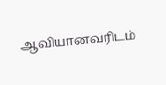ஆவியானவரிடம்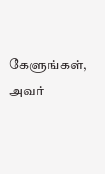கேளுங்கள், அவர்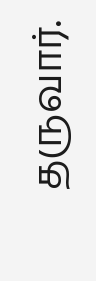தருவார்.